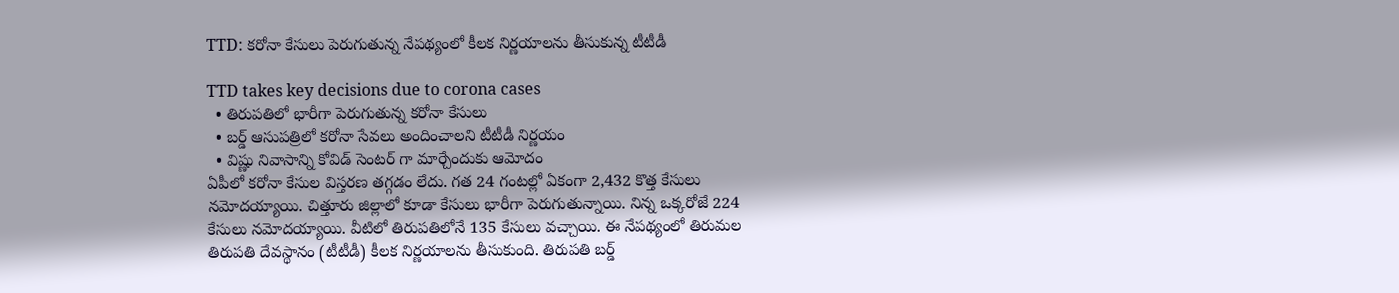TTD: కరోనా కేసులు పెరుగుతున్న నేపథ్యంలో కీలక నిర్ణయాలను తీసుకున్న టీటీడీ

TTD takes key decisions due to corona cases
  • తిరుపతిలో భారీగా పెరుగుతున్న కరోనా కేసులు
  • బర్డ్ ఆసుపత్రిలో కరోనా సేవలు అందించాలని టీటీడీ నిర్ణయం
  • విష్ణు నివాసాన్ని కోవిడ్ సెంటర్ గా మార్చేందుకు ఆమోదం
ఏపీలో కరోనా కేసుల విస్తరణ తగ్గడం లేదు. గత 24 గంటల్లో ఏకంగా 2,432 కొత్త కేసులు నమోదయ్యాయి. చిత్తూరు జిల్లాలో కూడా కేసులు భారీగా పెరుగుతున్నాయి. నిన్న ఒక్కరోజే 224 కేసులు నమోదయ్యాయి. వీటిలో తిరుపతిలోనే 135 కేసులు వచ్చాయి. ఈ నేపథ్యంలో తిరుమల తిరుపతి దేవస్థానం (టీటీడీ) కీలక నిర్ణయాలను తీసుకుంది. తిరుపతి బర్డ్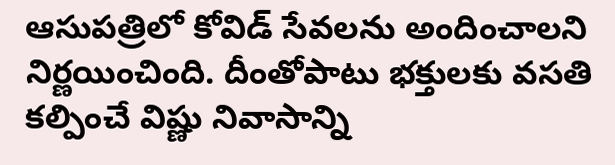ఆసుపత్రిలో కోవిడ్ సేవలను అందించాలని నిర్ణయించింది. దీంతోపాటు భక్తులకు వసతి కల్పించే విష్ణు నివాసాన్ని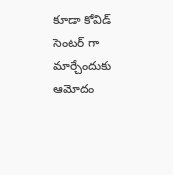కూడా కోవిడ్ సెంటర్ గా మార్చేందుకు ఆమోదం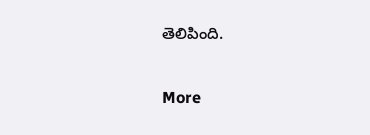తెలిపింది.

More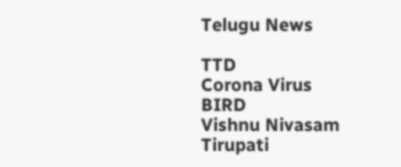Telugu News

TTD
Corona Virus
BIRD
Vishnu Nivasam
Tirupati